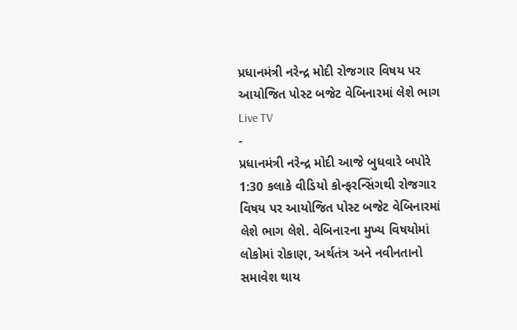પ્રધાનમંત્રી નરેન્દ્ર મોદી રોજગાર વિષય પર આયોજિત પોસ્ટ બજેટ વેબિનારમાં લેશે ભાગ
Live TV
-
પ્રધાનમંત્રી નરેન્દ્ર મોદી આજે બુધવારે બપોરે 1:30 કલાકે વીડિયો કોન્ફરન્સિંગથી રોજગાર વિષય પર આયોજિત પોસ્ટ બજેટ વેબિનારમાં લેશે ભાગ લેશે. વેબિનારના મુખ્ય વિષયોમાં લોકોમાં રોકાણ, અર્થતંત્ર અને નવીનતાનો સમાવેશ થાય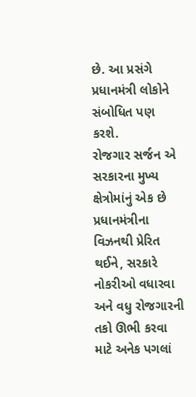છે. આ પ્રસંગે પ્રધાનમંત્રી લોકોને સંબોધિત પણ કરશે.
રોજગાર સર્જન એ સરકારના મુખ્ય ક્ષેત્રોમાંનું એક છે
પ્રધાનમંત્રીના વિઝનથી પ્રેરિત થઈને, સરકારે નોકરીઓ વધારવા અને વધુ રોજગારની તકો ઊભી કરવા માટે અનેક પગલાં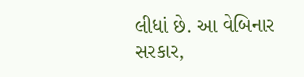લીધાં છે. આ વેબિનાર સરકાર,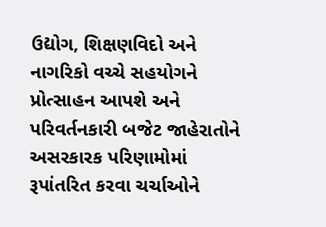ઉદ્યોગ, શિક્ષણવિદો અને નાગરિકો વચ્ચે સહયોગને પ્રોત્સાહન આપશે અને પરિવર્તનકારી બજેટ જાહેરાતોને અસરકારક પરિણામોમાં રૂપાંતરિત કરવા ચર્ચાઓને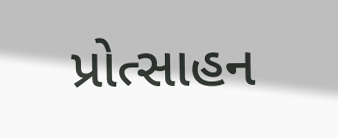પ્રોત્સાહન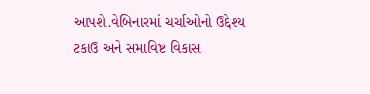આપશે.વેબિનારમાં ચર્ચાઓનો ઉદ્દેશ્ય ટકાઉ અને સમાવિષ્ટ વિકાસ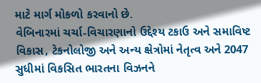માટે માર્ગ મોકળો કરવાનો છે.
વેબિનારમાં ચર્ચા-વિચારણાનો ઉદ્દેશ્ય ટકાઉ અને સમાવિષ્ટ વિકાસ, ટેકનોલોજી અને અન્ય ક્ષેત્રોમાં નેતૃત્વ અને 2047 સુધીમાં વિકસિત ભારતના વિઝનને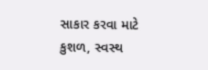સાકાર કરવા માટે કુશળ, સ્વસ્થ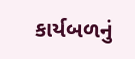કાર્યબળનું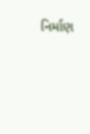નિર્માણ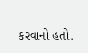કરવાનો હતો.